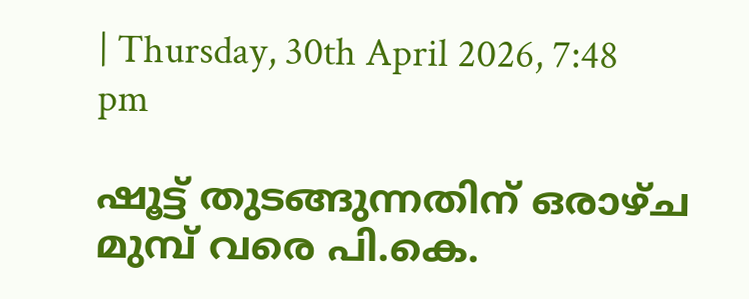| Thursday, 30th April 2026, 7:48 pm

ഷൂട്ട് തുടങ്ങുന്നതിന് ഒരാഴ്ച മുമ്പ് വരെ പി.കെ.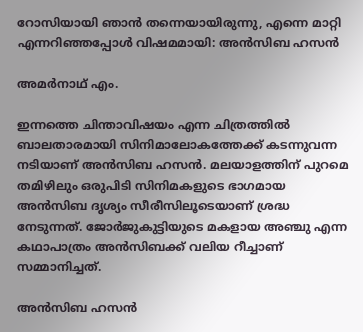റോസിയായി ഞാന്‍ തന്നെയായിരുന്നു, എന്നെ മാറ്റി എന്നറിഞ്ഞപ്പോള്‍ വിഷമമായി: അന്‍സിബ ഹസന്‍

അമര്‍നാഥ് എം.

ഇന്നത്തെ ചിന്താവിഷയം എന്ന ചിത്രത്തില്‍ ബാലതാരമായി സിനിമാലോകത്തേക്ക് കടന്നുവന്ന നടിയാണ് അന്‍സിബ ഹസന്‍. മലയാളത്തിന് പുറമെ തമിഴിലും ഒരുപിടി സിനിമകളുടെ ഭാഗമായ അന്‍സിബ ദൃശ്യം സീരീസിലൂടെയാണ് ശ്രദ്ധ നേടുന്നത്. ജോര്‍ജുകുട്ടിയുടെ മകളായ അഞ്ചു എന്ന കഥാപാത്രം അന്‍സിബക്ക് വലിയ റീച്ചാണ് സമ്മാനിച്ചത്.

അന്‍സിബ ഹസന്‍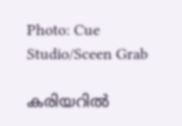Photo: Cue Studio/Sceen Grab

കരിയറില്‍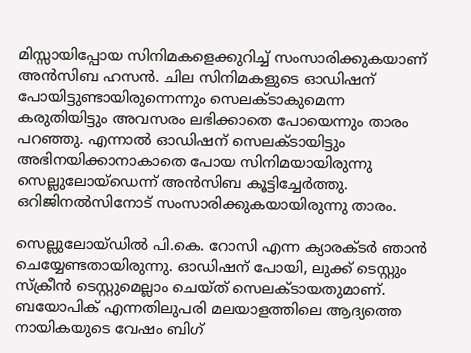മിസ്സായിപ്പോയ സിനിമകളെക്കുറിച്ച് സംസാരിക്കുകയാണ് അന്‍സിബ ഹസന്‍. ചില സിനിമകളുടെ ഓഡിഷന് പോയിട്ടുണ്ടായിരുന്നെന്നും സെലക്ടാകുമെന്ന കരുതിയിട്ടും അവസരം ലഭിക്കാതെ പോയെന്നും താരം പറഞ്ഞു. എന്നാല്‍ ഓഡിഷന് സെലക്ടായിട്ടും അഭിനയിക്കാനാകാതെ പോയ സിനിമയായിരുന്നു സെല്ലുലോയ്‌ഡെന്ന് അന്‍സിബ കൂട്ടിച്ചേര്‍ത്തു. ഒറിജിനല്‍സിനോട് സംസാരിക്കുകയായിരുന്നു താരം.

സെല്ലുലോയ്ഡില്‍ പി.കെ. റോസി എന്ന ക്യാരക്ടര്‍ ഞാന്‍ ചെയ്യേണ്ടതായിരുന്നു. ഓഡിഷന് പോയി, ലുക്ക് ടെസ്റ്റും സ്‌ക്രീന്‍ ടെസ്റ്റുമെല്ലാം ചെയ്ത് സെലക്ടായതുമാണ്. ബയോപിക് എന്നതിലുപരി മലയാളത്തിലെ ആദ്യത്തെ നായികയുടെ വേഷം ബിഗ്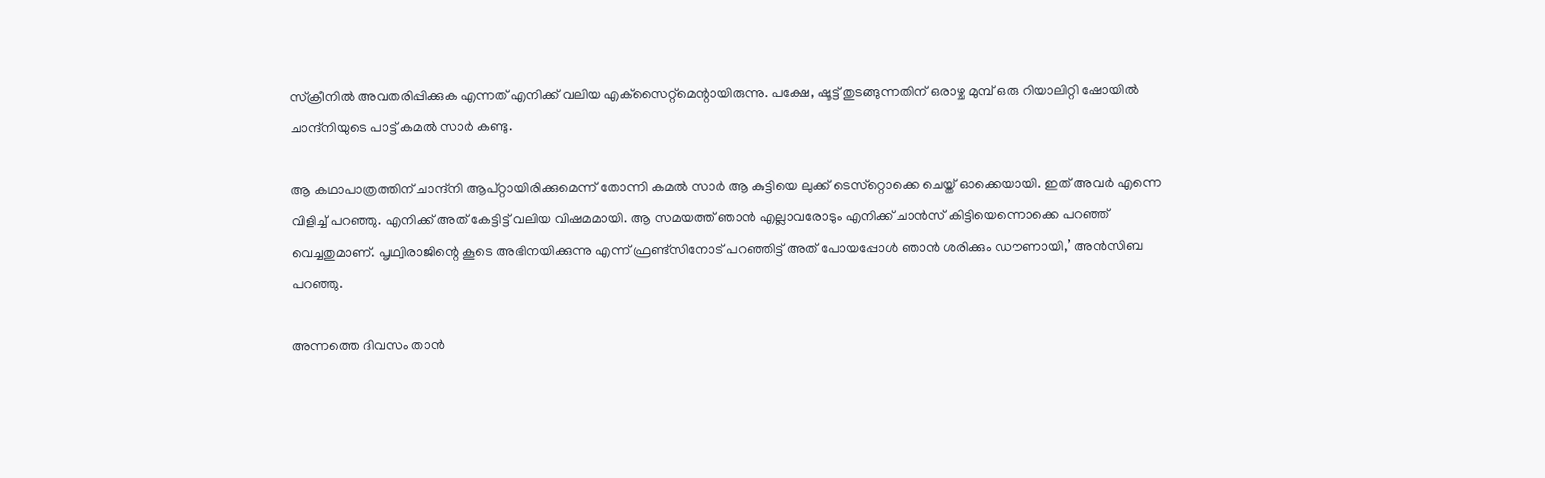സ്‌ക്രീനില്‍ അവതരിപ്പിക്കുക എന്നത് എനിക്ക് വലിയ എക്‌സൈറ്റ്‌മെന്റായിരുന്നു. പക്ഷേ, ഷൂട്ട് തുടങ്ങുന്നതിന് ഒരാഴ്ച മുമ്പ് ഒരു റിയാലിറ്റി ഷോയില്‍ ചാന്ദ്‌നിയുടെ പാട്ട് കമല്‍ സാര്‍ കണ്ടു.

ആ കഥാപാത്രത്തിന് ചാന്ദ്‌നി ആപ്റ്റായിരിക്കുമെന്ന് തോന്നി കമല്‍ സാര്‍ ആ കുട്ടിയെ ലുക്ക് ടെസ്‌റ്റൊക്കെ ചെയ്ത് ഓക്കെയായി. ഇത് അവര്‍ എന്നെ വിളിച്ച് പറഞ്ഞു. എനിക്ക് അത് കേട്ടിട്ട് വലിയ വിഷമമായി. ആ സമയത്ത് ഞാന്‍ എല്ലാവരോടും എനിക്ക് ചാന്‍സ് കിട്ടിയെന്നൊക്കെ പറഞ്ഞ് വെച്ചതുമാണ്. പൃഥ്വിരാജിന്റെ കൂടെ അഭിനയിക്കുന്നു എന്ന് ഫ്രണ്ട്‌സിനോട് പറഞ്ഞിട്ട് അത് പോയപ്പോള്‍ ഞാന്‍ ശരിക്കും ഡൗണായി,’ അന്‍സിബ പറഞ്ഞു.

അന്നത്തെ ദിവസം താന്‍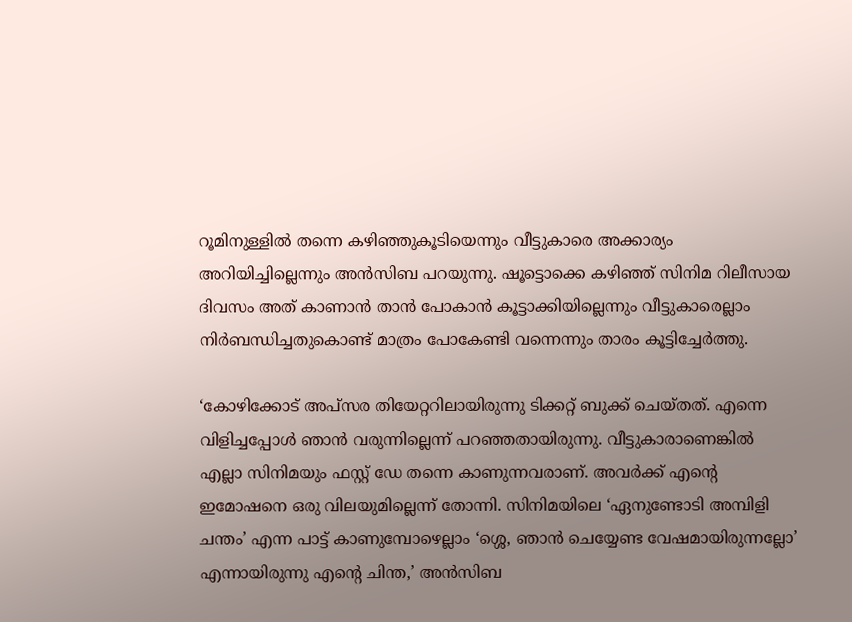റൂമിനുള്ളില്‍ തന്നെ കഴിഞ്ഞുകൂടിയെന്നും വീട്ടുകാരെ അക്കാര്യം അറിയിച്ചില്ലെന്നും അന്‍സിബ പറയുന്നു. ഷൂട്ടൊക്കെ കഴിഞ്ഞ് സിനിമ റിലീസായ ദിവസം അത് കാണാന്‍ താന്‍ പോകാന്‍ കൂട്ടാക്കിയില്ലെന്നും വീട്ടുകാരെല്ലാം നിര്‍ബന്ധിച്ചതുകൊണ്ട് മാത്രം പോകേണ്ടി വന്നെന്നും താരം കൂട്ടിച്ചേര്‍ത്തു.

‘കോഴിക്കോട് അപ്‌സര തിയേറ്ററിലായിരുന്നു ടിക്കറ്റ് ബുക്ക് ചെയ്തത്. എന്നെ വിളിച്ചപ്പോള്‍ ഞാന്‍ വരുന്നില്ലെന്ന് പറഞ്ഞതായിരുന്നു. വീട്ടുകാരാണെങ്കില്‍ എല്ലാ സിനിമയും ഫസ്റ്റ് ഡേ തന്നെ കാണുന്നവരാണ്. അവര്‍ക്ക് എന്റെ ഇമോഷനെ ഒരു വിലയുമില്ലെന്ന് തോന്നി. സിനിമയിലെ ‘ഏനുണ്ടോടി അമ്പിളി ചന്തം’ എന്ന പാട്ട് കാണുമ്പോഴെല്ലാം ‘ശ്ശെ, ഞാന്‍ ചെയ്യേണ്ട വേഷമായിരുന്നല്ലോ’ എന്നായിരുന്നു എന്റെ ചിന്ത,’ അന്‍സിബ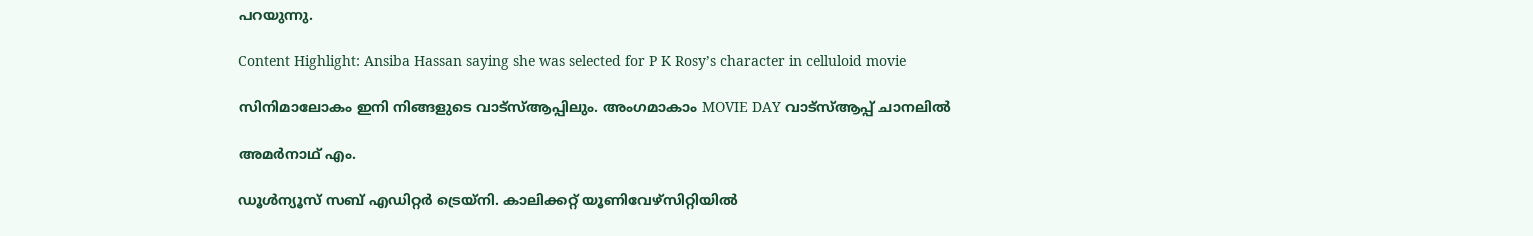പറയുന്നു.

Content Highlight: Ansiba Hassan saying she was selected for P K Rosy’s character in celluloid movie

സിനിമാലോകം ഇനി നിങ്ങളുടെ വാട്സ്ആപ്പിലും. അംഗമാകാം MOVIE DAY വാട്സ്ആപ്പ് ചാനലിൽ

അമര്‍നാഥ് എം.

ഡൂള്‍ന്യൂസ് സബ് എഡിറ്റര്‍ ട്രെയ്‌നി. കാലിക്കറ്റ് യൂണിവേഴ്‌സിറ്റിയില്‍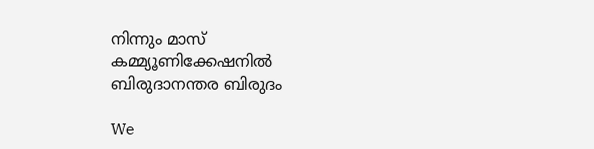നിന്നും മാസ് കമ്മ്യൂണിക്കേഷനില്‍ ബിരുദാനന്തര ബിരുദം

We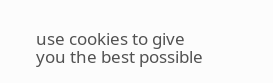use cookies to give you the best possible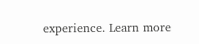experience. Learn more